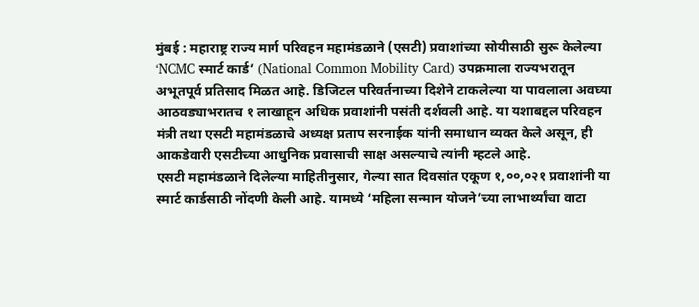मुंबई : महाराष्ट्र राज्य मार्ग परिवहन महामंडळाने (एसटी) प्रवाशांच्या सोयीसाठी सुरू केलेल्या ‘NCMC स्मार्ट कार्ड’ (National Common Mobility Card) उपक्रमाला राज्यभरातून अभूतपूर्व प्रतिसाद मिळत आहे. डिजिटल परिवर्तनाच्या दिशेने टाकलेल्या या पावलाला अवघ्या आठवड्याभरातच १ लाखाहून अधिक प्रवाशांनी पसंती दर्शवली आहे. या यशाबद्दल परिवहन मंत्री तथा एसटी महामंडळाचे अध्यक्ष प्रताप सरनाईक यांनी समाधान व्यक्त केले असून, ही आकडेवारी एसटीच्या आधुनिक प्रवासाची साक्ष असल्याचे त्यांनी म्हटले आहे.
एसटी महामंडळाने दिलेल्या माहितीनुसार, गेल्या सात दिवसांत एकूण १,००,०२१ प्रवाशांनी या स्मार्ट कार्डसाठी नोंदणी केली आहे. यामध्ये ‘महिला सन्मान योजने’च्या लाभार्थ्यांचा वाटा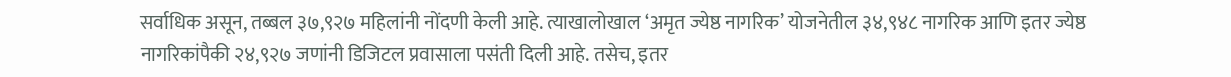सर्वाधिक असून, तब्बल ३७,९२७ महिलांनी नोंदणी केली आहे. त्याखालोखाल ‘अमृत ज्येष्ठ नागरिक’ योजनेतील ३४,९४८ नागरिक आणि इतर ज्येष्ठ नागरिकांपैकी २४,९२७ जणांनी डिजिटल प्रवासाला पसंती दिली आहे. तसेच, इतर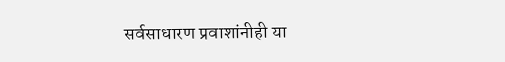सर्वसाधारण प्रवाशांनीही या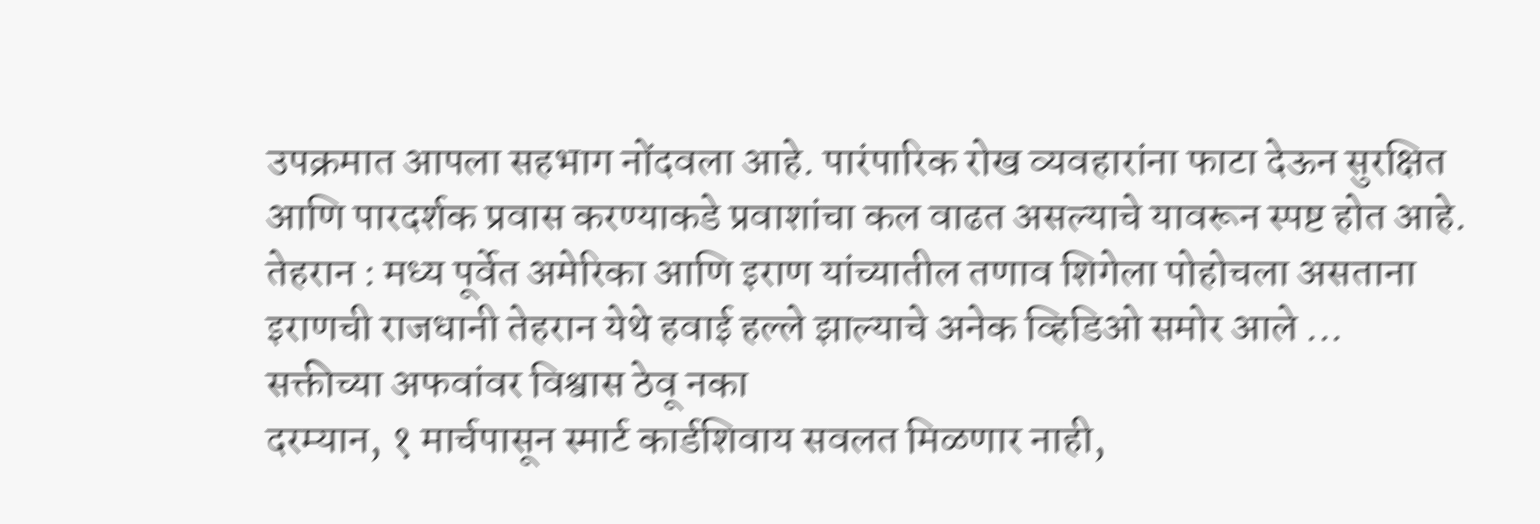उपक्रमात आपला सहभाग नोंदवला आहे. पारंपारिक रोख व्यवहारांना फाटा देऊन सुरक्षित आणि पारदर्शक प्रवास करण्याकडे प्रवाशांचा कल वाढत असल्याचे यावरून स्पष्ट होत आहे.
तेहरान : मध्य पूर्वेत अमेरिका आणि इराण यांच्यातील तणाव शिगेला पोहोचला असताना इराणची राजधानी तेहरान येथे हवाई हल्ले झाल्याचे अनेक व्हिडिओ समोर आले ...
सक्तीच्या अफवांवर विश्वास ठेवू नका
दरम्यान, १ मार्चपासून स्मार्ट कार्डशिवाय सवलत मिळणार नाही,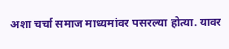अशा चर्चा समाज माध्यमांवर पसरल्या होत्या. यावर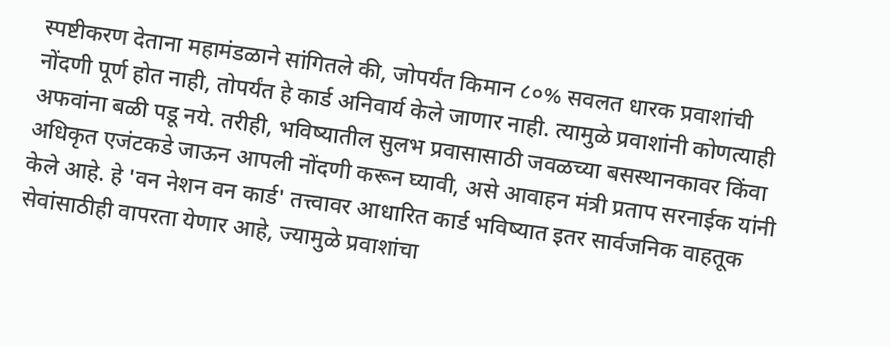स्पष्टीकरण देताना महामंडळाने सांगितले की, जोपर्यंत किमान ८०% सवलत धारक प्रवाशांची नोंदणी पूर्ण होत नाही, तोपर्यंत हे कार्ड अनिवार्य केले जाणार नाही. त्यामुळे प्रवाशांनी कोणत्याही अफवांना बळी पडू नये. तरीही, भविष्यातील सुलभ प्रवासासाठी जवळच्या बसस्थानकावर किंवा अधिकृत एजंटकडे जाऊन आपली नोंदणी करून घ्यावी, असे आवाहन मंत्री प्रताप सरनाईक यांनी केले आहे. हे 'वन नेशन वन कार्ड' तत्त्वावर आधारित कार्ड भविष्यात इतर सार्वजनिक वाहतूक सेवांसाठीही वापरता येणार आहे, ज्यामुळे प्रवाशांचा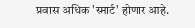प्रवास अधिक 'स्मार्ट' होणार आहे.